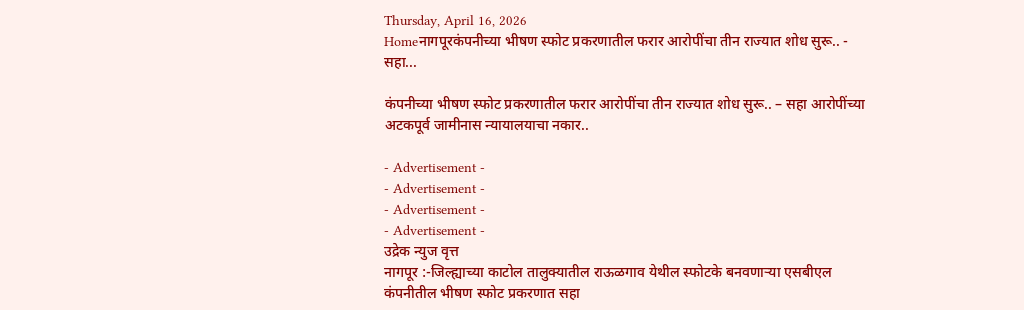Thursday, April 16, 2026
Homeनागपूरकंपनीच्या भीषण स्फोट प्रकरणातील फरार आरोपींचा तीन राज्यात शोध सुरू.. - सहा...

कंपनीच्या भीषण स्फोट प्रकरणातील फरार आरोपींचा तीन राज्यात शोध सुरू.. – सहा आरोपींच्या अटकपूर्व जामीनास न्यायालयाचा नकार..

- Advertisement -
- Advertisement -
- Advertisement -
- Advertisement -
उद्रेक न्युज वृत्त
नागपूर :-जिल्ह्याच्या काटोल तालुक्यातील राऊळगाव येथील स्फोटके बनवणाऱ्या एसबीएल कंपनीतील भीषण स्फोट प्रकरणात सहा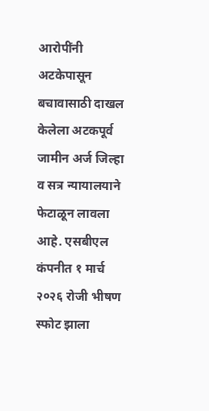आरोपींनी अटकेपासून बचावासाठी दाखल केलेला अटकपूर्व जामीन अर्ज जिल्हा व सत्र न्यायालयाने फेटाळून लावला आहे. एसबीएल कंपनीत १ मार्च २०२६ रोजी भीषण स्फोट झाला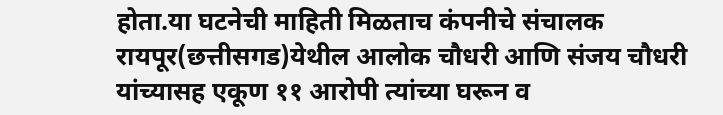होता.या घटनेची माहिती मिळताच कंपनीचे संचालक रायपूर(छत्तीसगड)येथील आलोक चौधरी आणि संजय चौधरी यांच्यासह एकूण ११ आरोपी त्यांच्या घरून व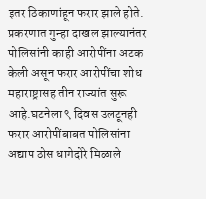इतर ठिकाणांहून फरार झाले होते. प्रकरणात गुन्हा दाखल झाल्यानंतर पोलिसांनी काही आरोपींना अटक केली असून फरार आरोपींचा शोध महाराष्ट्रासह तीन राज्यांत सुरू आहे.घटनेला ९ दिवस उलटूनही फरार आरोपींबाबत पोलिसांना अद्याप ठोस धागेदोरे मिळाले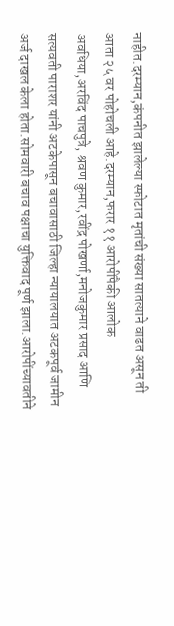नाहीत.दरम्यान,कंपनीत झालेल्या स्फोटात मृतांची संख्या सातत्याने वाढत असून ती आता २५ वर पोहोचली आहे.दरम्यान,फरार ११ आरोपींपैकी आलोक अवधिया,अरविंद पाचपुत्रे, श्रवण कुमार,रवींद्र पोखर्णा,मनोजकुमार प्रसाद आणि सत्यवती पाराशर यांनी अटकेपासून बचावासाठी जिल्हा न्यायालयात अटकपूर्व जामीन अर्ज दाखल केला होता.सोमवारी बचाव पक्षाचा युक्तिवाद पूर्ण झाला.आरोपींच्यावतीने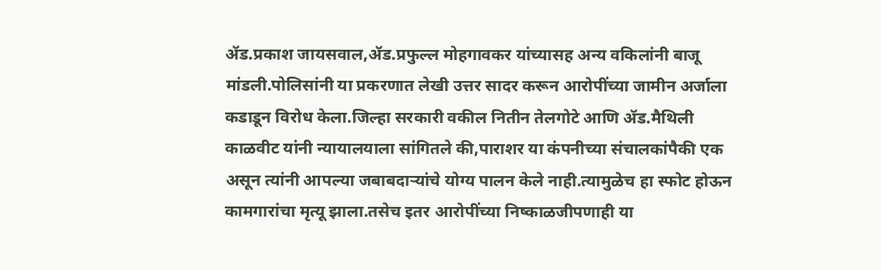ॲड.प्रकाश जायसवाल,ॲड.प्रफुल्ल मोहगावकर यांच्यासह अन्य वकिलांनी बाजू मांडली.पोलिसांनी या प्रकरणात लेखी उत्तर सादर करून आरोपींच्या जामीन अर्जाला कडाडून विरोध केला.जिल्हा सरकारी वकील नितीन तेलगोटे आणि ॲड.मैथिली काळवीट यांनी न्यायालयाला सांगितले की,पाराशर या कंपनीच्या संचालकांपैकी एक असून त्यांनी आपल्या जबाबदाऱ्यांचे योग्य पालन केले नाही.त्यामुळेच हा स्फोट होऊन कामगारांचा मृत्यू झाला.तसेच इतर आरोपींच्या निष्काळजीपणाही या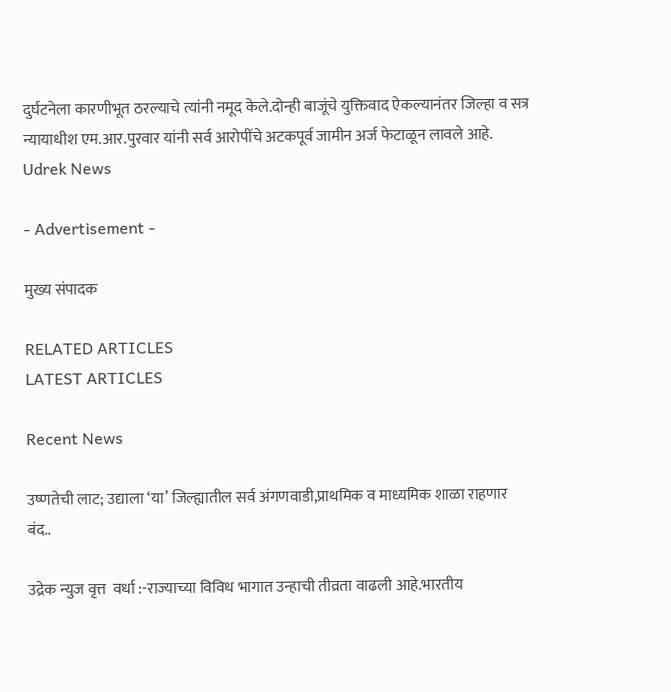दुर्घटनेला कारणीभूत ठरल्याचे त्यांनी नमूद केले.दोन्ही बाजूंचे युक्तिवाद ऐकल्यानंतर जिल्हा व सत्र न्यायाधीश एम.आर.पुरवार यांनी सर्व आरोपींचे अटकपूर्व जामीन अर्ज फेटाळून लावले आहे.
Udrek News

- Advertisement -

मुख्य संपादक

RELATED ARTICLES
LATEST ARTICLES

Recent News

उष्णतेची लाट; उद्याला ‘या’ जिल्ह्यातील सर्व अंगणवाडी,प्राथमिक व माध्यमिक शाळा राहणार बंद..

उद्रेक न्युज वृत्त  वर्धा :-राज्याच्या विविध भागात उन्हाची तीव्रता वाढली आहे.भारतीय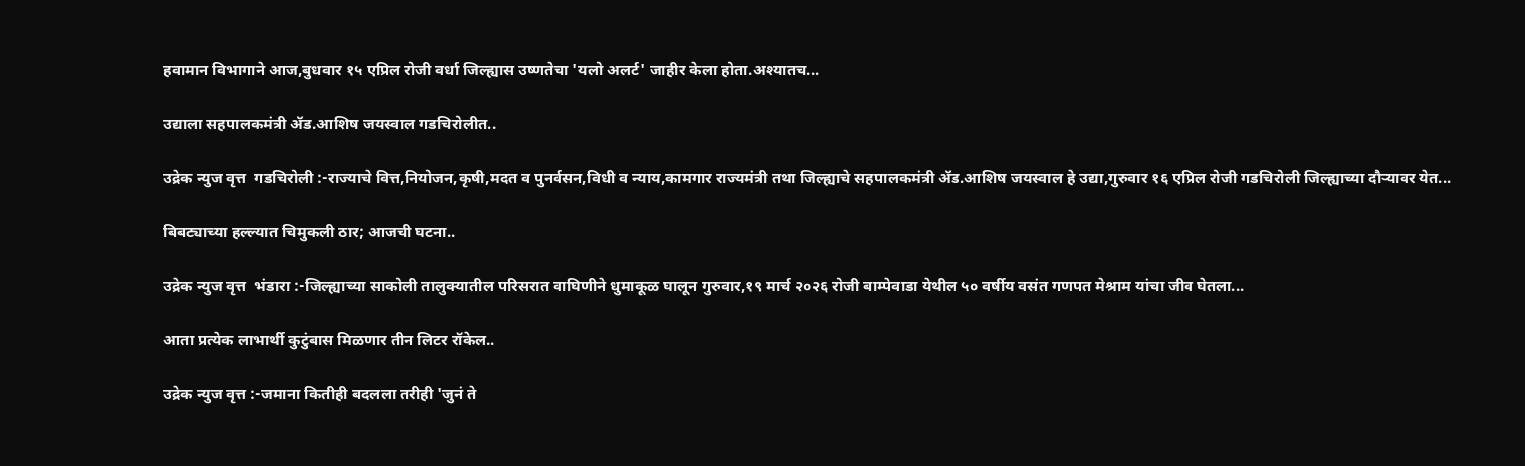हवामान विभागाने आज,बुधवार १५ एप्रिल रोजी वर्धा जिल्ह्यास उष्णतेचा 'यलो अलर्ट' जाहीर केला होता.अश्यातच...

उद्याला सहपालकमंत्री ॲड.आशिष जयस्वाल गडचिरोलीत..

उद्रेक न्युज वृत्त  गडचिरोली :-राज्याचे वित्त,नियोजन,कृषी,मदत व पुनर्वसन,विधी व न्याय,कामगार राज्यमंत्री तथा जिल्ह्याचे सहपालकमंत्री ॲड.आशिष जयस्वाल हे उद्या,गुरुवार १६ एप्रिल रोजी गडचिरोली जिल्ह्याच्या दौऱ्यावर येत...

बिबट्याच्या हल्ल्यात चिमुकली ठार; आजची घटना..

उद्रेक न्युज वृत्त  भंडारा :-जिल्ह्याच्या साकोली तालुक्यातील परिसरात वाघिणीने धुमाकूळ घालून गुरुवार,१९ मार्च २०२६ रोजी बाम्पेवाडा येथील ५० वर्षीय वसंत गणपत मेश्राम यांचा जीव घेतला...

आता प्रत्येक लाभार्थी कुटुंबास मिळणार तीन लिटर रॉकेल..

उद्रेक न्युज वृत्त :-जमाना कितीही बदलला तरीही 'जुनं ते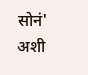सोनं' अशी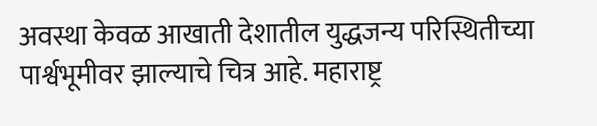अवस्था केवळ आखाती देशातील युद्धजन्य परिस्थितीच्या पार्श्वभूमीवर झाल्याचे चित्र आहे. महाराष्ट्र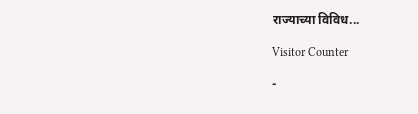राज्याच्या विविध...

Visitor Counter

-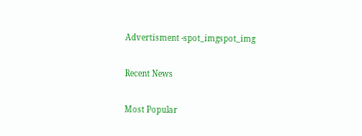Advertisment -spot_imgspot_img

Recent News

Most Popular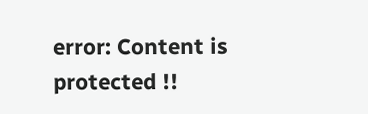error: Content is protected !!